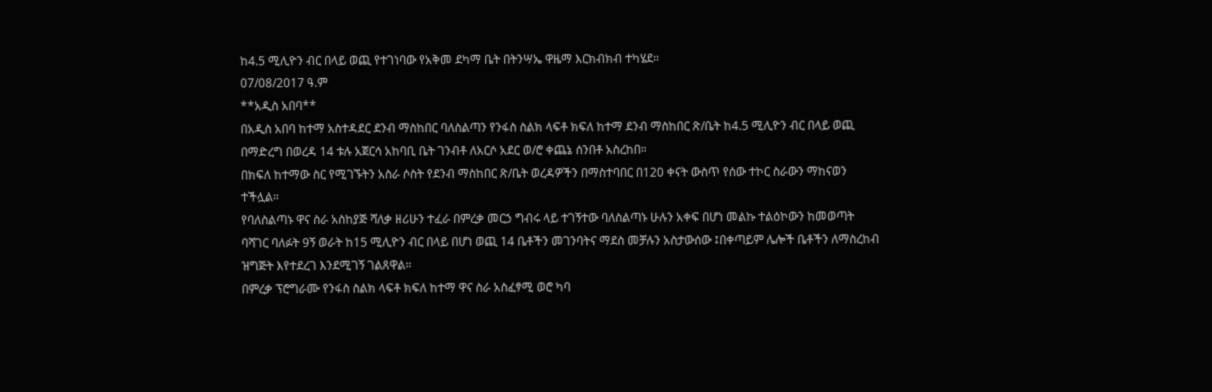ከ4.5 ሚሊዮን ብር በላይ ወጪ የተገነባው የአቅመ ደካማ ቤት በትንሣኤ ዋዜማ እርክብክብ ተካሄደ።
07/08/2017 ዓ.ም
**አዲስ አበባ**
በአዲስ አበባ ከተማ አስተዳደር ደንብ ማስከበር ባለስልጣን የንፋስ ስልክ ላፍቶ ክፍለ ከተማ ደንብ ማስከበር ጽ/ቤት ከ4.5 ሚሊዮን ብር በላይ ወጪ በማድረግ በወረዳ 14 ቱሉ አጀርሳ አከባቢ ቤት ገንብቶ ለአርሶ አደር ወ/ሮ ቀጨኔ ሰንበቶ አስረከበ።
በክፍለ ከተማው ስር የሚገኙትን አስራ ሶስት የደንብ ማስከበር ጽ/ቤት ወረዳዎችን በማስተባበር በ120 ቀናት ውስጥ የሰው ተኮር ስራውን ማከናወን ተችሏል።
የባለስልጣኑ ዋና ስራ አስከያጅ ሻለቃ ዘሪሁን ተፈራ በምረቃ መርኃ ግብሩ ላይ ተገኝተው ባለስልጣኑ ሁሉን አቀፍ በሆነ መልኩ ተልዕኮውን ከመወጣት ባሻገር ባለፉት 9ኝ ወራት ከ15 ሚሊዮን ብር በላይ በሆነ ወጪ 14 ቤቶችን መገንባትና ማደስ መቻሉን አስታውሰው ፤በቀጣይም ሌሎች ቤቶችን ለማስረከብ ዝግጅት እየተደረገ እንደሚገኝ ገልጸዋል።
በምረቃ ፕሮግራሙ የንፋስ ስልክ ላፍቶ ክፍለ ከተማ ዋና ስራ አስፈፃሚ ወሮ ካባ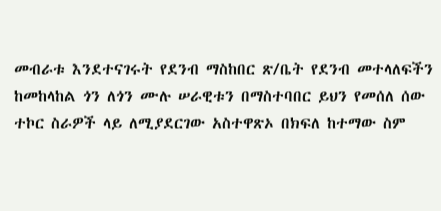መብራቱ እንደተናገሩት የደንብ ማስከበር ጽ/ቤት የደንብ መተላለፍችን ከመከላከል ጎን ለጎን ሙሉ ሠራዊቱን በማስተባበር ይህን የመሰለ ሰው ተኮር ስራዎች ላይ ለሚያደርገው አስተዋጽኦ በክፍለ ከተማው ስም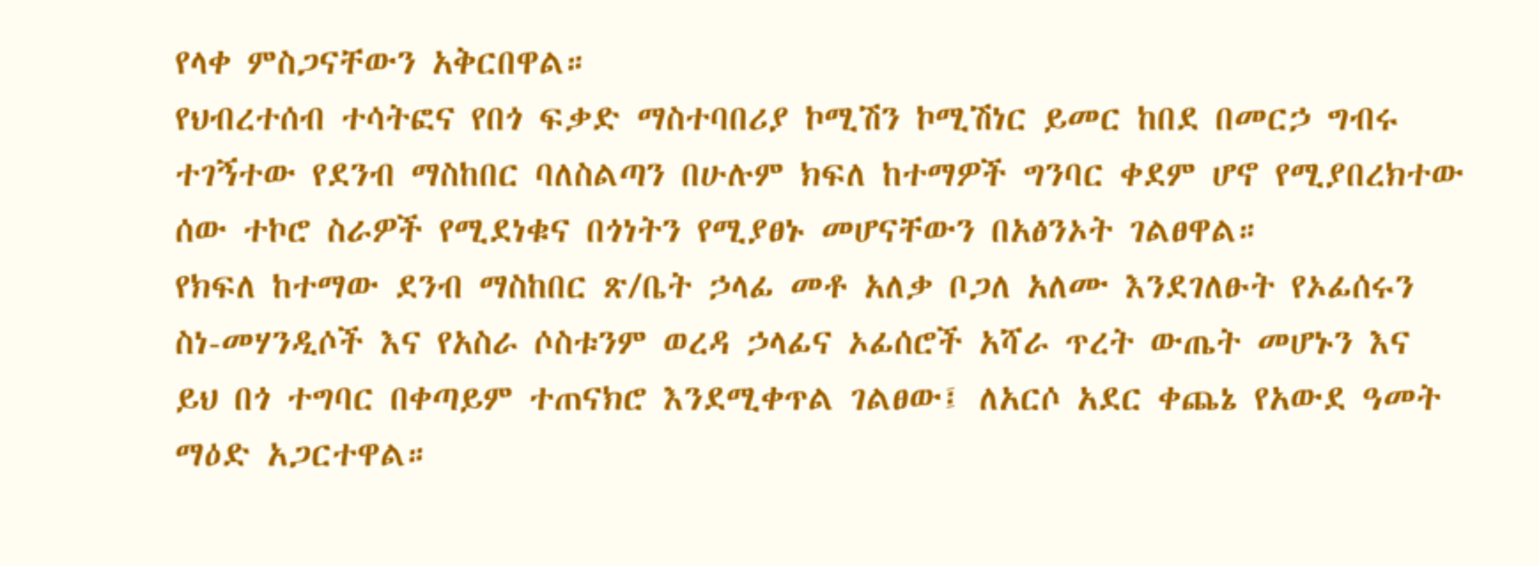የላቀ ምስጋናቸውን አቅርበዋል።
የህብረተሰብ ተሳትፎና የበጎ ፍቃድ ማስተባበሪያ ኮሚሽን ኮሚሽነር ይመር ከበደ በመርኃ ግብሩ ተገኝተው የደንብ ማስከበር ባለስልጣን በሁሉም ክፍለ ከተማዎች ግንባር ቀደም ሆኖ የሚያበረክተው ሰው ተኮሮ ስራዎች የሚደነቁና በጎነትን የሚያፀኑ መሆናቸውን በአፅንኦት ገልፀዋል።
የክፍለ ከተማው ደንብ ማስከበር ጽ/ቤት ኃላፊ መቶ አለቃ ቦጋለ አለሙ እንደገለፁት የኦፊሰሩን ስነ-መሃንዲሶች እና የአስራ ሶስቱንም ወረዳ ኃላፊና ኦፊሰሮች አሻራ ጥረት ውጤት መሆኑን እና ይህ በጎ ተግባር በቀጣይም ተጠናክሮ እንደሚቀጥል ገልፀው፤ ለአርሶ አደር ቀጨኔ የአውደ ዓመት ማዕድ አጋርተዋል።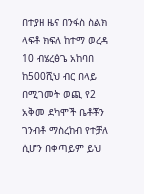በተያዘ ዜና በንፋስ ስልክ ላፍቶ ክፍለ ከተማ ወረዳ 10 ብሄረፅጌ አከባበ ከ500ሺህ ብር በላይ በሚገመት ወጪ የ2 አቅመ ደካሞች ቤቶቾን ገንብቶ ማስረከብ የተቻለ ሲሆን በቀጣይም ይህ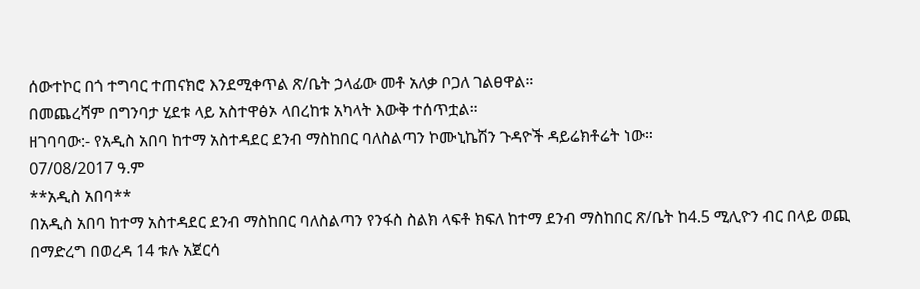ሰውተኮር በጎ ተግባር ተጠናክሮ እንደሚቀጥል ጽ/ቤት ኃላፊው መቶ አለቃ ቦጋለ ገልፀዋል።
በመጨረሻም በግንባታ ሂደቱ ላይ አስተዋፅኦ ላበረከቱ አካላት እውቅ ተሰጥቷል።
ዘገባባው:- የአዲስ አበባ ከተማ አስተዳደር ደንብ ማስከበር ባለስልጣን ኮሙኒኬሽን ጉዳዮች ዳይሬክቶሬት ነው።
07/08/2017 ዓ.ም
**አዲስ አበባ**
በአዲስ አበባ ከተማ አስተዳደር ደንብ ማስከበር ባለስልጣን የንፋስ ስልክ ላፍቶ ክፍለ ከተማ ደንብ ማስከበር ጽ/ቤት ከ4.5 ሚሊዮን ብር በላይ ወጪ በማድረግ በወረዳ 14 ቱሉ አጀርሳ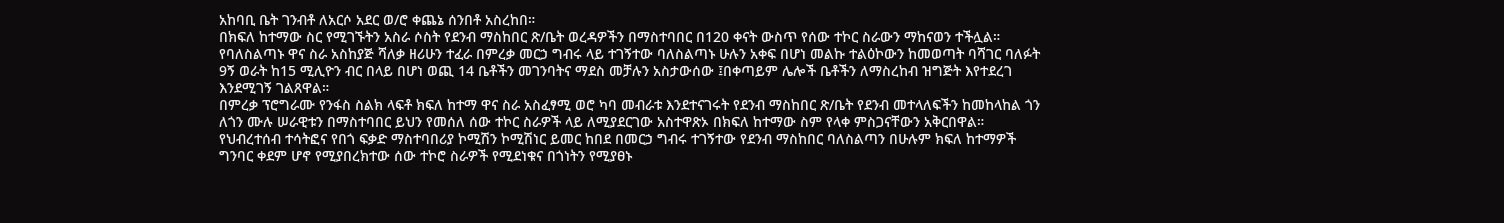አከባቢ ቤት ገንብቶ ለአርሶ አደር ወ/ሮ ቀጨኔ ሰንበቶ አስረከበ።
በክፍለ ከተማው ስር የሚገኙትን አስራ ሶስት የደንብ ማስከበር ጽ/ቤት ወረዳዎችን በማስተባበር በ120 ቀናት ውስጥ የሰው ተኮር ስራውን ማከናወን ተችሏል።
የባለስልጣኑ ዋና ስራ አስከያጅ ሻለቃ ዘሪሁን ተፈራ በምረቃ መርኃ ግብሩ ላይ ተገኝተው ባለስልጣኑ ሁሉን አቀፍ በሆነ መልኩ ተልዕኮውን ከመወጣት ባሻገር ባለፉት 9ኝ ወራት ከ15 ሚሊዮን ብር በላይ በሆነ ወጪ 14 ቤቶችን መገንባትና ማደስ መቻሉን አስታውሰው ፤በቀጣይም ሌሎች ቤቶችን ለማስረከብ ዝግጅት እየተደረገ እንደሚገኝ ገልጸዋል።
በምረቃ ፕሮግራሙ የንፋስ ስልክ ላፍቶ ክፍለ ከተማ ዋና ስራ አስፈፃሚ ወሮ ካባ መብራቱ እንደተናገሩት የደንብ ማስከበር ጽ/ቤት የደንብ መተላለፍችን ከመከላከል ጎን ለጎን ሙሉ ሠራዊቱን በማስተባበር ይህን የመሰለ ሰው ተኮር ስራዎች ላይ ለሚያደርገው አስተዋጽኦ በክፍለ ከተማው ስም የላቀ ምስጋናቸውን አቅርበዋል።
የህብረተሰብ ተሳትፎና የበጎ ፍቃድ ማስተባበሪያ ኮሚሽን ኮሚሽነር ይመር ከበደ በመርኃ ግብሩ ተገኝተው የደንብ ማስከበር ባለስልጣን በሁሉም ክፍለ ከተማዎች ግንባር ቀደም ሆኖ የሚያበረክተው ሰው ተኮሮ ስራዎች የሚደነቁና በጎነትን የሚያፀኑ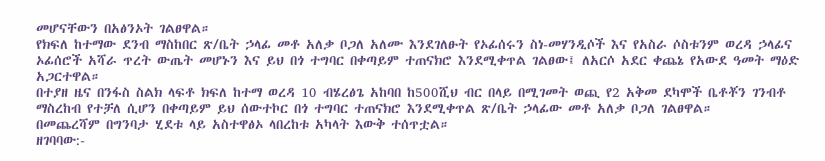መሆናቸውን በአፅንኦት ገልፀዋል።
የክፍለ ከተማው ደንብ ማስከበር ጽ/ቤት ኃላፊ መቶ አለቃ ቦጋለ አለሙ እንደገለፁት የኦፊሰሩን ስነ-መሃንዲሶች እና የአስራ ሶስቱንም ወረዳ ኃላፊና ኦፊሰሮች አሻራ ጥረት ውጤት መሆኑን እና ይህ በጎ ተግባር በቀጣይም ተጠናክሮ እንደሚቀጥል ገልፀው፤ ለአርሶ አደር ቀጨኔ የአውደ ዓመት ማዕድ አጋርተዋል።
በተያዘ ዜና በንፋስ ስልክ ላፍቶ ክፍለ ከተማ ወረዳ 10 ብሄረፅጌ አከባበ ከ500ሺህ ብር በላይ በሚገመት ወጪ የ2 አቅመ ደካሞች ቤቶቾን ገንብቶ ማስረከብ የተቻለ ሲሆን በቀጣይም ይህ ሰውተኮር በጎ ተግባር ተጠናክሮ እንደሚቀጥል ጽ/ቤት ኃላፊው መቶ አለቃ ቦጋለ ገልፀዋል።
በመጨረሻም በግንባታ ሂደቱ ላይ አስተዋፅኦ ላበረከቱ አካላት እውቅ ተሰጥቷል።
ዘገባባው:-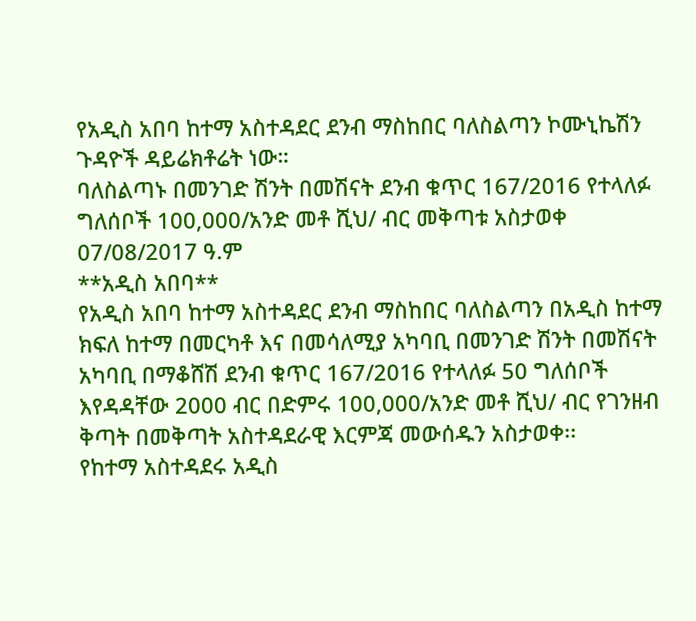የአዲስ አበባ ከተማ አስተዳደር ደንብ ማስከበር ባለስልጣን ኮሙኒኬሽን ጉዳዮች ዳይሬክቶሬት ነው።
ባለስልጣኑ በመንገድ ሽንት በመሽናት ደንብ ቁጥር 167/2016 የተላለፉ ግለሰቦች 100,000/አንድ መቶ ሺህ/ ብር መቅጣቱ አስታወቀ
07/08/2017 ዓ.ም
**አዲስ አበባ**
የአዲስ አበባ ከተማ አስተዳደር ደንብ ማስከበር ባለስልጣን በአዲስ ከተማ ክፍለ ከተማ በመርካቶ እና በመሳለሚያ አካባቢ በመንገድ ሽንት በመሽናት አካባቢ በማቆሸሽ ደንብ ቁጥር 167/2016 የተላለፉ 50 ግለሰቦች እየዳዳቸው 2000 ብር በድምሩ 100,000/አንድ መቶ ሺህ/ ብር የገንዘብ ቅጣት በመቅጣት አስተዳደራዊ እርምጃ መውሰዱን አስታወቀ፡፡
የከተማ አስተዳደሩ አዲስ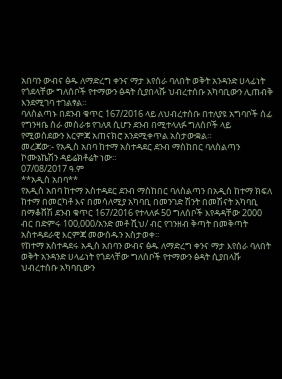አበባን ውብና ፅዱ ለማድረግ ቀንና ማታ እየሰራ ባለበት ወቅት አንዳንድ ሀላፊነት የጎደላቸው ግለሰቦች የተማውን ፅዳት ሲያበላሹ ህብረተሰቡ አካባቢውን ሊጠብቅ እንደሚገባ ተገልፃል።
ባለስልጣኑ በደንብ ቁጥር 167/2016 ላይ ለህብረተሰቡ በተለያዩ አግባቦች ሰፊ የግንዛቤ ስራ መስራቱ የገለጸ ሲሆን ደንብ በሚተላለፉ ግለሰቦች ላይ የሚወስደውን እርምጃ አጠናክሮ አንደሚቀጥል አስታውቋል።
መረጃው:- የአዲስ አበባ ከተማ አስተዳደር ደንብ ማስከበር ባለስልጣን ኮሙኔኬሽን ዳይሬክቶሬት ነው።
07/08/2017 ዓ.ም
**አዲስ አበባ**
የአዲስ አበባ ከተማ አስተዳደር ደንብ ማስከበር ባለስልጣን በአዲስ ከተማ ክፍለ ከተማ በመርካቶ እና በመሳለሚያ አካባቢ በመንገድ ሽንት በመሽናት አካባቢ በማቆሸሽ ደንብ ቁጥር 167/2016 የተላለፉ 50 ግለሰቦች እየዳዳቸው 2000 ብር በድምሩ 100,000/አንድ መቶ ሺህ/ ብር የገንዘብ ቅጣት በመቅጣት አስተዳደራዊ እርምጃ መውሰዱን አስታወቀ፡፡
የከተማ አስተዳደሩ አዲስ አበባን ውብና ፅዱ ለማድረግ ቀንና ማታ እየሰራ ባለበት ወቅት አንዳንድ ሀላፊነት የጎደላቸው ግለሰቦች የተማውን ፅዳት ሲያበላሹ ህብረተሰቡ አካባቢውን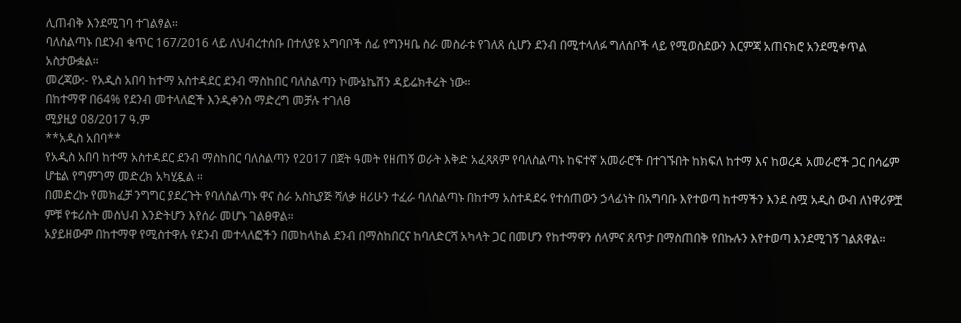ሊጠብቅ እንደሚገባ ተገልፃል።
ባለስልጣኑ በደንብ ቁጥር 167/2016 ላይ ለህብረተሰቡ በተለያዩ አግባቦች ሰፊ የግንዛቤ ስራ መስራቱ የገለጸ ሲሆን ደንብ በሚተላለፉ ግለሰቦች ላይ የሚወስደውን እርምጃ አጠናክሮ አንደሚቀጥል አስታውቋል።
መረጃው:- የአዲስ አበባ ከተማ አስተዳደር ደንብ ማስከበር ባለስልጣን ኮሙኔኬሽን ዳይሬክቶሬት ነው።
በከተማዋ በ64% የደንብ መተላለፎች እንዲቀንስ ማድረግ መቻሉ ተገለፀ
ሚያዚያ 08/2017 ዓ.ም
**አዲስ አበባ**
የአዲስ አበባ ከተማ አስተዳደር ደንብ ማስከበር ባለስልጣን የ2017 በጀት ዓመት የዘጠኝ ወራት እቅድ አፈጻጸም የባለስልጣኑ ከፍተኛ አመራሮች በተገኙበት ከክፍለ ከተማ እና ከወረዳ አመራሮች ጋር በሳሬም ሆቴል የግምገማ መድረክ አካሂዷል ።
በመድረኩ የመክፈቻ ንግግር ያደረጉት የባለስልጣኑ ዋና ስራ አስኪያጅ ሻለቃ ዘሪሁን ተፈራ ባለስልጣኑ በከተማ አስተዳደሩ የተሰጠውን ኃላፊነት በአግባቡ እየተወጣ ከተማችን እንደ ስሟ አዲስ ውብ ለነዋሪዎቿ ምቹ የቱሪስት መስህብ እንድትሆን እየሰራ መሆኑ ገልፀዋል።
አያይዘውም በከተማዋ የሚስተዋሉ የደንብ መተላለፎችን በመከላከል ደንብ በማስከበርና ከባለድርሻ አካላት ጋር በመሆን የከተማዋን ሰላምና ጸጥታ በማስጠበቅ የበኩሉን እየተወጣ እንደሚገኝ ገልጸዋል።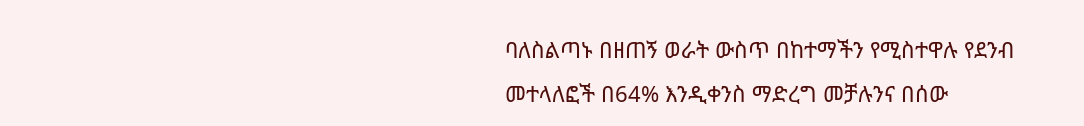ባለስልጣኑ በዘጠኝ ወራት ውስጥ በከተማችን የሚስተዋሉ የደንብ መተላለፎች በ64% እንዲቀንስ ማድረግ መቻሉንና በሰው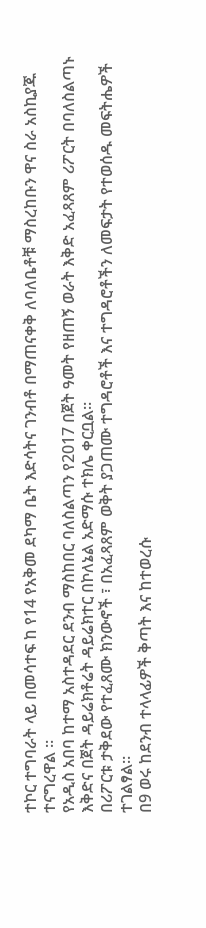ተኮር ተግባራት ላይ በመሳተፍ ከ የ14 የአቅመ ደካማ ቤት እድሳትና ገንብቶ በማጠናቀቅ ለባለቤቶቹ ማስረከቡን ዋና ስራ አስኪያጁ ተናግረዋል ።
የአዲስ አበባ ከተማ አስተዳደር ደንብ ማስከበር ባለስልጣን የ2017 በጀት ዓመት የዘጠኝ ወራት እቅድ አፈጻጸም ሪፖርት በባለስልጣኑ እቅድና በጀት ዳይሬክቶሬት ዳይሬክተር በኮለኔል አድማሱ ተክሌ ቀርቧል።
በሪፖርቱ ታቅደው የተፈጸሙ ክንውኖች ፣ በአፈጻጸም ወቅት ያጋጠሙ ተግዳሮቶች እና ተግዳሮቶችን ለመፍታት የተወሰዱ መፍትሔዎች ተገልፃል።
በ9 ወሩ ከደንብ ተላላፊዎች ቅጣት እና ከተወረሱ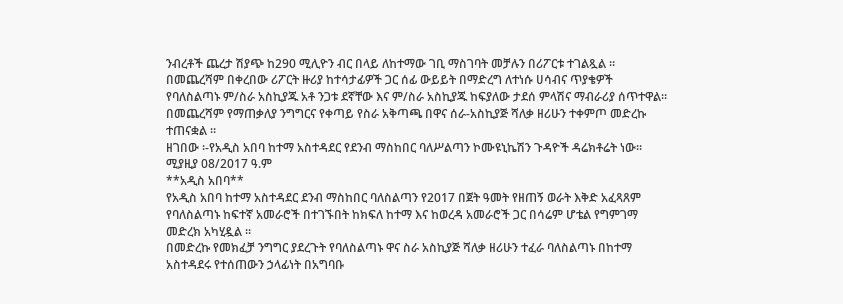ንብረቶች ጨረታ ሽያጭ ከ290 ሚሊዮን ብር በላይ ለከተማው ገቢ ማስገባት መቻሉን በሪፖርቱ ተገልጿል ።
በመጨረሻም በቀረበው ሪፖርት ዙሪያ ከተሳታፊዎች ጋር ሰፊ ውይይት በማድረግ ለተነሱ ሀሳብና ጥያቄዎች የባለስልጣኑ ም/ስራ አስኪያጁ አቶ ንጋቱ ደኛቸው እና ም/ስራ አስኪያጁ ከፍያለው ታደሰ ምላሽና ማብራሪያ ሰጥተዋል።
በመጨረሻም የማጠቃለያ ንግግርና የቀጣይ የስራ አቅጣጫ በዋና ሰራ-አስኪያጅ ሻለቃ ዘሪሁን ተቀምጦ መድረኩ ተጠናቋል ።
ዘገበው ፡-የአዲስ አበባ ከተማ አስተዳደር የደንብ ማስከበር ባለሥልጣን ኮሙዩኒኬሽን ጉዳዮች ዳሬክቶሬት ነው፡፡
ሚያዚያ 08/2017 ዓ.ም
**አዲስ አበባ**
የአዲስ አበባ ከተማ አስተዳደር ደንብ ማስከበር ባለስልጣን የ2017 በጀት ዓመት የዘጠኝ ወራት እቅድ አፈጻጸም የባለስልጣኑ ከፍተኛ አመራሮች በተገኙበት ከክፍለ ከተማ እና ከወረዳ አመራሮች ጋር በሳሬም ሆቴል የግምገማ መድረክ አካሂዷል ።
በመድረኩ የመክፈቻ ንግግር ያደረጉት የባለስልጣኑ ዋና ስራ አስኪያጅ ሻለቃ ዘሪሁን ተፈራ ባለስልጣኑ በከተማ አስተዳደሩ የተሰጠውን ኃላፊነት በአግባቡ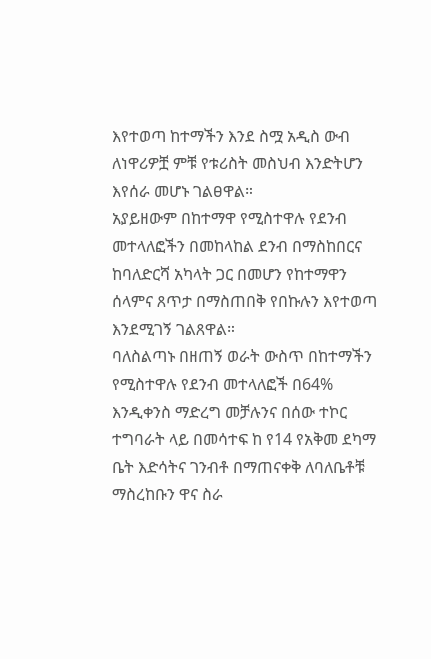እየተወጣ ከተማችን እንደ ስሟ አዲስ ውብ ለነዋሪዎቿ ምቹ የቱሪስት መስህብ እንድትሆን እየሰራ መሆኑ ገልፀዋል።
አያይዘውም በከተማዋ የሚስተዋሉ የደንብ መተላለፎችን በመከላከል ደንብ በማስከበርና ከባለድርሻ አካላት ጋር በመሆን የከተማዋን ሰላምና ጸጥታ በማስጠበቅ የበኩሉን እየተወጣ እንደሚገኝ ገልጸዋል።
ባለስልጣኑ በዘጠኝ ወራት ውስጥ በከተማችን የሚስተዋሉ የደንብ መተላለፎች በ64% እንዲቀንስ ማድረግ መቻሉንና በሰው ተኮር ተግባራት ላይ በመሳተፍ ከ የ14 የአቅመ ደካማ ቤት እድሳትና ገንብቶ በማጠናቀቅ ለባለቤቶቹ ማስረከቡን ዋና ስራ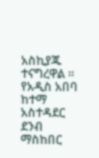አስኪያጁ ተናግረዋል ።
የአዲስ አበባ ከተማ አስተዳደር ደንብ ማስከበር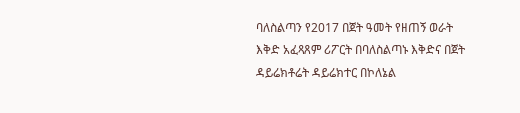ባለስልጣን የ2017 በጀት ዓመት የዘጠኝ ወራት እቅድ አፈጻጸም ሪፖርት በባለስልጣኑ እቅድና በጀት ዳይሬክቶሬት ዳይሬክተር በኮለኔል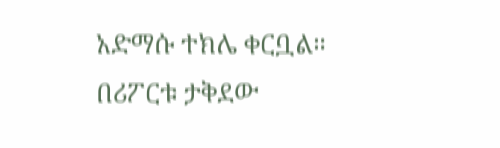አድማሱ ተክሌ ቀርቧል።
በሪፖርቱ ታቅደው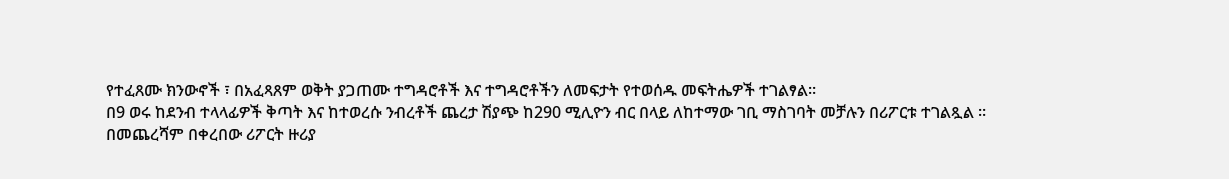የተፈጸሙ ክንውኖች ፣ በአፈጻጸም ወቅት ያጋጠሙ ተግዳሮቶች እና ተግዳሮቶችን ለመፍታት የተወሰዱ መፍትሔዎች ተገልፃል።
በ9 ወሩ ከደንብ ተላላፊዎች ቅጣት እና ከተወረሱ ንብረቶች ጨረታ ሽያጭ ከ290 ሚሊዮን ብር በላይ ለከተማው ገቢ ማስገባት መቻሉን በሪፖርቱ ተገልጿል ።
በመጨረሻም በቀረበው ሪፖርት ዙሪያ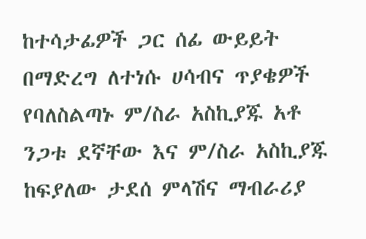ከተሳታፊዎች ጋር ሰፊ ውይይት በማድረግ ለተነሱ ሀሳብና ጥያቄዎች የባለስልጣኑ ም/ስራ አስኪያጁ አቶ ንጋቱ ደኛቸው እና ም/ስራ አስኪያጁ ከፍያለው ታደሰ ምላሽና ማብራሪያ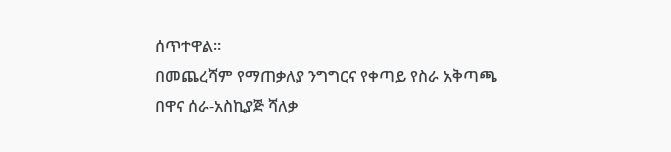ሰጥተዋል።
በመጨረሻም የማጠቃለያ ንግግርና የቀጣይ የስራ አቅጣጫ በዋና ሰራ-አስኪያጅ ሻለቃ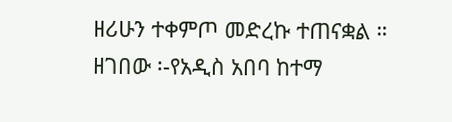ዘሪሁን ተቀምጦ መድረኩ ተጠናቋል ።
ዘገበው ፡-የአዲስ አበባ ከተማ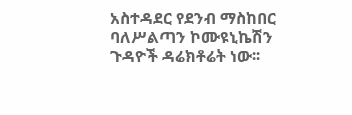አስተዳደር የደንብ ማስከበር ባለሥልጣን ኮሙዩኒኬሽን ጉዳዮች ዳሬክቶሬት ነው፡፡